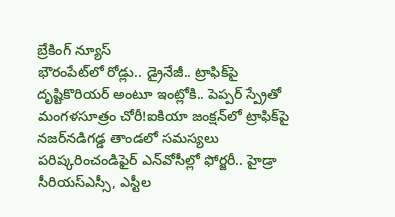బ్రేకింగ్ న్యూస్
భౌరంపేట్‌లో రోడ్లు.. డ్రైనేజీ.. ట్రాఫిక్‌పై దృష్టికొరియర్‌ అంటూ ఇంట్లోకి.. పెప్పర్‌ స్ప్రేతో మంగళసూత్రం చోరీ!ఐకియా జంక్షన్‌లో ట్రాఫిక్‌పై నజర్‌నడిగడ్డ తాండలో సమస్యలు పరిష్కరించండిఫైర్‌ ఎన్‌వోసీల్లో ఫోర్జరీ.. హైడ్రా సీరియస్‌ఎస్సీ, ఎస్టీల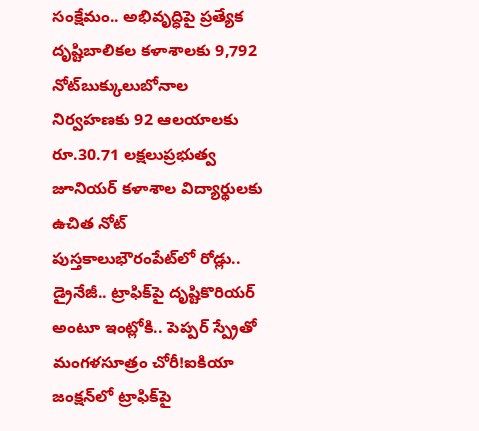సంక్షేమం.. అభివృద్ధిపై ప్రత్యేక దృష్టిబాలికల కళాశాలకు 9,792 నోట్‌బుక్కులుబోనాల నిర్వహణకు 92 ఆలయాలకు రూ.30.71 లక్షలుప్రభుత్వ జూనియర్ కళాశాల విద్యార్థులకు ఉచిత నోట్ పుస్తకాలుభౌరంపేట్‌లో రోడ్లు.. డ్రైనేజీ.. ట్రాఫిక్‌పై దృష్టికొరియర్‌ అంటూ ఇంట్లోకి.. పెప్పర్‌ స్ప్రేతో మంగళసూత్రం చోరీ!ఐకియా జంక్షన్‌లో ట్రాఫిక్‌పై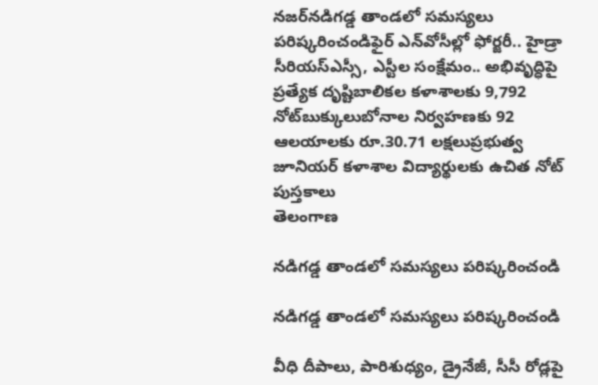నజర్‌నడిగడ్డ తాండలో సమస్యలు పరిష్కరించండిఫైర్‌ ఎన్‌వోసీల్లో ఫోర్జరీ.. హైడ్రా సీరియస్‌ఎస్సీ, ఎస్టీల సంక్షేమం.. అభివృద్ధిపై ప్రత్యేక దృష్టిబాలికల కళాశాలకు 9,792 నోట్‌బుక్కులుబోనాల నిర్వహణకు 92 ఆలయాలకు రూ.30.71 లక్షలుప్రభుత్వ జూనియర్ కళాశాల విద్యార్థులకు ఉచిత నోట్ పుస్తకాలు
తెలంగాణ

నడిగడ్డ తాండలో సమస్యలు పరిష్కరించండి

నడిగడ్డ తాండలో సమస్యలు పరిష్కరించండి

వీధి దీపాలు, పారిశుధ్యం, డ్రైనేజీ, సీసీ రోడ్లపై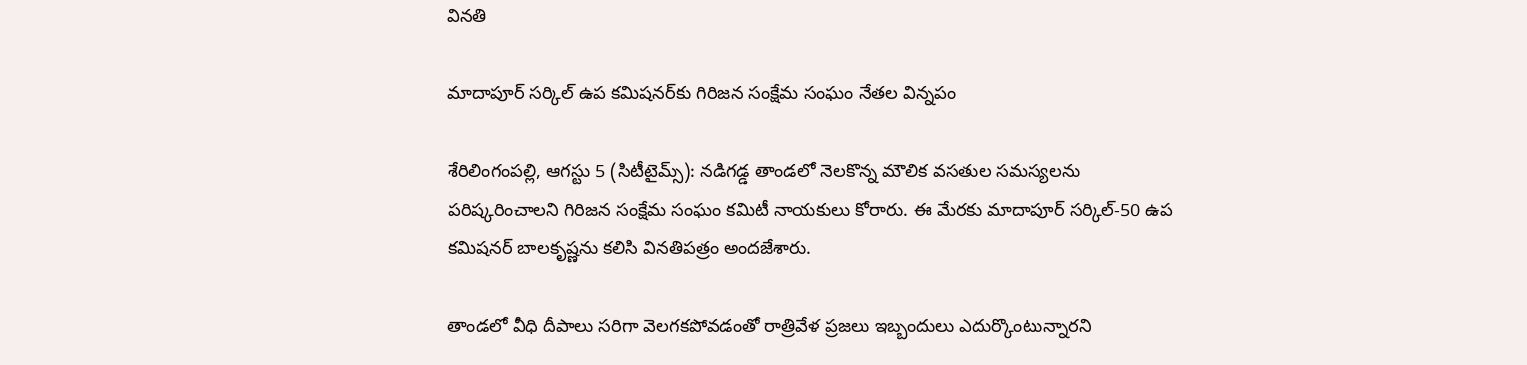వినతి

మాదాపూర్‌ సర్కిల్‌ ఉప కమిషనర్‌కు గిరిజన సంక్షేమ సంఘం నేతల విన్నపం

శేరిలింగంపల్లి, ఆగస్టు 5 (సిటీటైమ్స్): నడిగడ్డ తాండలో నెలకొన్న మౌలిక వసతుల సమస్యలను పరిష్కరించాలని గిరిజన సంక్షేమ సంఘం కమిటీ నాయకులు కోరారు. ఈ మేరకు మాదాపూర్‌ సర్కిల్‌-50 ఉప కమిషనర్‌ బాలకృష్ణను కలిసి వినతిపత్రం అందజేశారు.

తాండలో వీధి దీపాలు సరిగా వెలగకపోవడంతో రాత్రివేళ ప్రజలు ఇబ్బందులు ఎదుర్కొంటున్నారని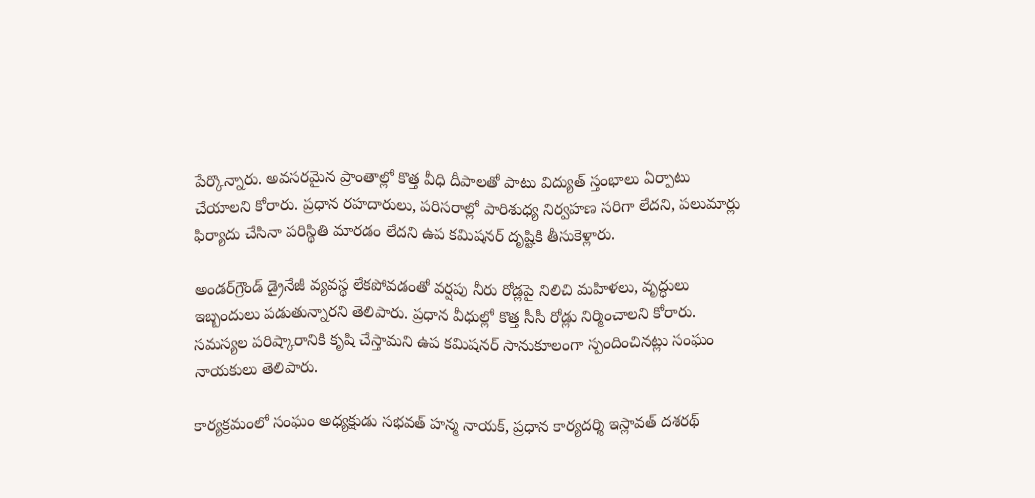పేర్కొన్నారు. అవసరమైన ప్రాంతాల్లో కొత్త వీధి దీపాలతో పాటు విద్యుత్‌ స్తంభాలు ఏర్పాటు చేయాలని కోరారు. ప్రధాన రహదారులు, పరిసరాల్లో పారిశుధ్య నిర్వహణ సరిగా లేదని, పలుమార్లు ఫిర్యాదు చేసినా పరిస్థితి మారడం లేదని ఉప కమిషనర్‌ దృష్టికి తీసుకెళ్లారు.

అండర్‌గ్రౌండ్‌ డ్రైనేజీ వ్యవస్థ లేకపోవడంతో వర్షపు నీరు రోడ్లపై నిలిచి మహిళలు, వృద్ధులు ఇబ్బందులు పడుతున్నారని తెలిపారు. ప్రధాన వీధుల్లో కొత్త సీసీ రోడ్లు నిర్మించాలని కోరారు. సమస్యల పరిష్కారానికి కృషి చేస్తామని ఉప కమిషనర్‌ సానుకూలంగా స్పందించినట్లు సంఘం నాయకులు తెలిపారు.

కార్యక్రమంలో సంఘం అధ్యక్షుడు సభవత్‌ హన్మ నాయక్‌, ప్రధాన కార్యదర్శి ఇస్లావత్‌ దశరథ్‌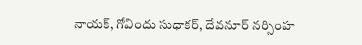నాయక్‌, గోవిందు సుధాకర్‌, దేవనూర్‌ నర్సింహ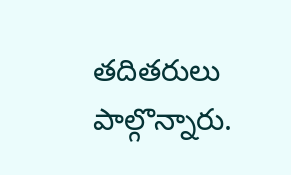తదితరులు పాల్గొన్నారు.